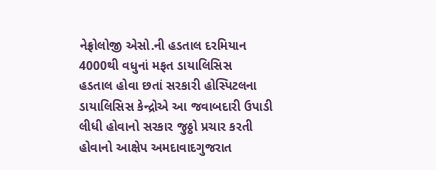નેફ્રોલોજી એસો.ની હડતાલ દરમિયાન 4000થી વધુનાં મફત ડાયાલિસિસ
હડતાલ હોવા છતાં સરકારી હોસ્પિટલના ડાયાલિસિસ કેન્દ્રોએ આ જવાબદારી ઉપાડી લીધી હોવાનો સરકાર જુઠ્ઠો પ્રચાર કરતી હોવાનો આક્ષેપ અમદાવાદગુજરાત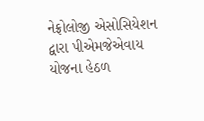નેફ્રોલોજી એસોસિયેશન દ્વારા પીએમજેએવાય યોજના હેઠળ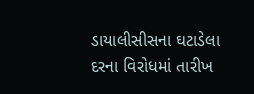ડાયાલીસીસના ઘટાડેલા દરના વિરોધમાં તારીખ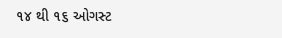૧૪ થી ૧૬ ઓગસ્ટ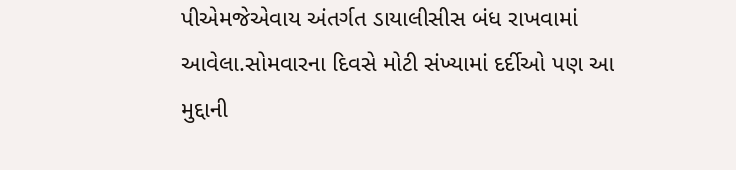પીએમજેએવાય અંતર્ગત ડાયાલીસીસ બંધ રાખવામાં આવેલા.સોમવારના દિવસે મોટી સંખ્યામાં દર્દીઓ પણ આ મુદ્દાની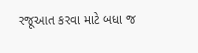રજૂઆત કરવા માટે બધા જ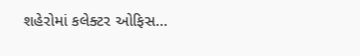શહેરોમાં કલેક્ટર ઓફિસ…